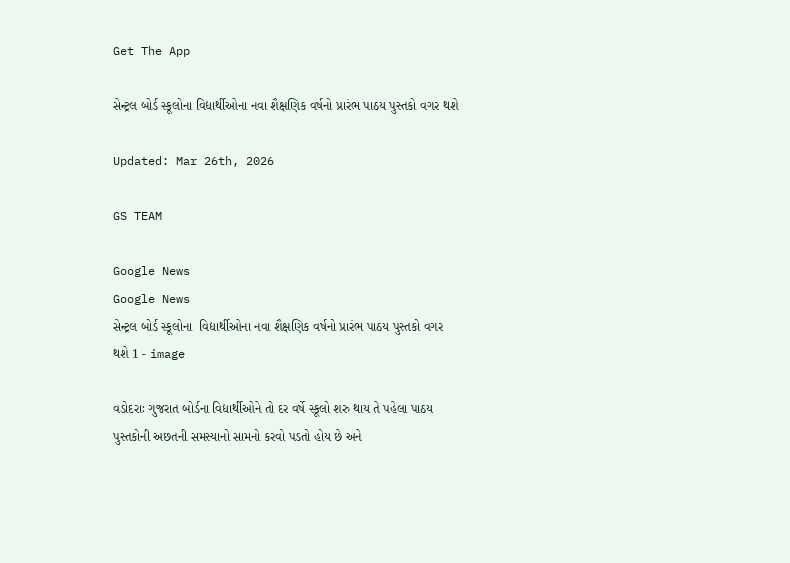Get The App

સેન્ટ્રલ બોર્ડ સ્કૂલોના વિદ્યાર્થીઓના નવા શૈક્ષણિક વર્ષનો પ્રારંભ પાઠય પુસ્તકો વગર થશે

Updated: Mar 26th, 2026

GS TEAM

Google News
Google News
સેન્ટ્રલ બોર્ડ સ્કૂલોના  વિદ્યાર્થીઓના નવા શૈક્ષણિક વર્ષનો પ્રારંભ પાઠય પુસ્તકો વગર થશે 1 - image

વડોદરાઃ ગુજરાત બોર્ડના વિદ્યાર્થીઓને તો દર વર્ષે સ્કૂલો શરુ થાય તે પહેલા પાઠય પુસ્તકોની અછતની સમસ્યાનો સામનો કરવો પડતો હોય છે અને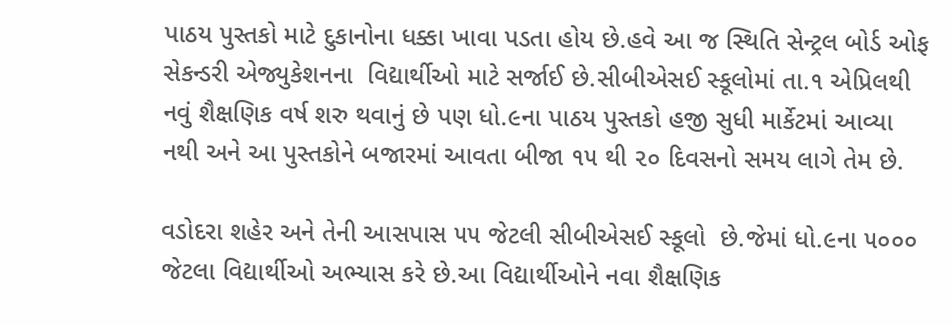પાઠય પુસ્તકો માટે દુકાનોના ધક્કા ખાવા પડતા હોય છે.હવે આ જ સ્થિતિ સેન્ટ્રલ બોર્ડ ઓફ સેકન્ડરી એજ્યુકેશનના  વિદ્યાર્થીઓ માટે સર્જાઈ છે.સીબીએસઈ સ્કૂલોમાં તા.૧ એપ્રિલથી નવું શૈક્ષણિક વર્ષ શરુ થવાનું છે પણ ધો.૯ના પાઠય પુસ્તકો હજી સુધી માર્કેટમાં આવ્યા નથી અને આ પુસ્તકોને બજારમાં આવતા બીજા ૧૫ થી ૨૦ દિવસનો સમય લાગે તેમ છે.

વડોદરા શહેર અને તેની આસપાસ ૫૫ જેટલી સીબીએસઈ સ્કૂલો  છે.જેમાં ધો.૯ના ૫૦૦૦ જેટલા વિદ્યાર્થીઓ અભ્યાસ કરે છે.આ વિદ્યાર્થીઓને નવા શૈક્ષણિક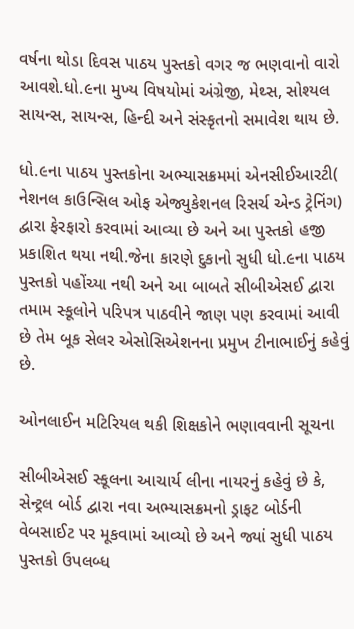વર્ષના થોડા દિવસ પાઠય પુસ્તકો વગર જ ભણવાનો વારો આવશે.ધો.૯ના મુખ્ય વિષયોમાં અંગ્રેજી, મેથ્સ, સોશ્યલ સાયન્સ, સાયન્સ, હિન્દી અને સંસ્કૃતનો સમાવેશ થાય છે.

ધો.૯ના પાઠય પુસ્તકોના અભ્યાસક્રમમાં એનસીઈઆરટી( નેશનલ કાઉન્સિલ ઓફ એજ્યુકેશનલ રિસર્ચ એન્ડ ટ્રેનિંગ) દ્વારા ફેરફારો કરવામાં આવ્યા છે અને આ પુસ્તકો હજી પ્રકાશિત થયા નથી.જેના કારણે દુકાનો સુધી ધો.૯ના પાઠય પુસ્તકો પહોંચ્યા નથી અને આ બાબતે સીબીએસઈ દ્વારા તમામ સ્કૂલોને પરિપત્ર પાઠવીને જાણ પણ કરવામાં આવી છે તેમ બૂક સેલર એસોસિએશનના પ્રમુખ ટીનાભાઈનું કહેવું છે.

ઓનલાઈન મટિરિયલ થકી શિક્ષકોને ભણાવવાની સૂચના

સીબીએસઈ સ્કૂલના આચાર્ય લીના નાયરનું કહેવું છે કે, સેન્ટ્રલ બોર્ડ દ્વારા નવા અભ્યાસક્રમનો ડ્રાફટ બોર્ડની વેબસાઈટ પર મૂકવામાં આવ્યો છે અને જ્યાં સુધી પાઠય પુસ્તકો ઉપલબ્ધ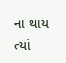ના થાય ત્યાં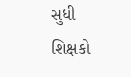સુધી શિક્ષકો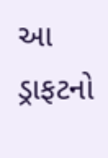આ ડ્રાફટનો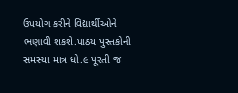ઉપયોગ કરીને વિદ્યાર્થીઓને ભણાવી શકશે.પાઠય પુસ્તકોની સમસ્યા માત્ર ધો.૯ પૂરતી જ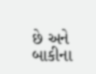છે અને બાકીના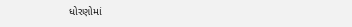ધોરણોમાં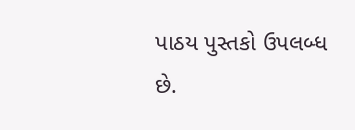પાઠય પુસ્તકો ઉપલબ્ધ છે.